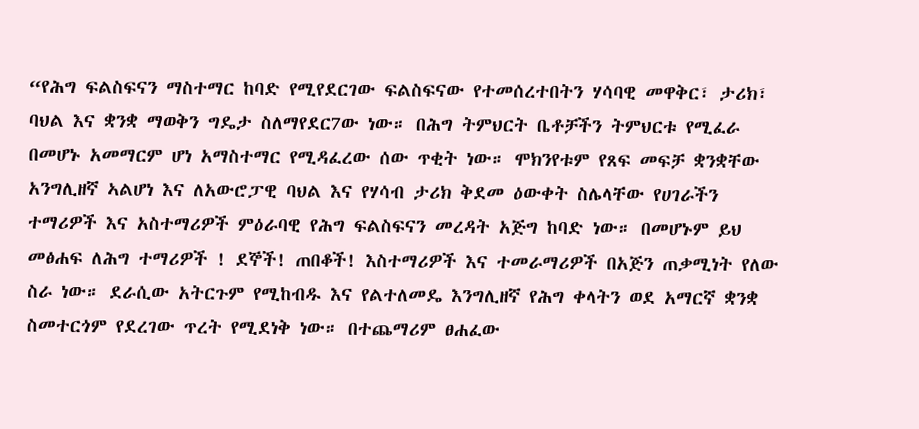“የሕግ ፍልስፍናን ማስተማር ከባድ የሚየደርገው ፍልስፍናው የተመሰረተበትን ሃሳባዊ መዋቅር፣ ታሪክ፣ ባህል እና ቋንቋ ማወቅን ግዴታ ስለማየደር7ው ነው። በሕግ ትምህርት ቤቶቻችን ትምህርቱ የሚፈራ በመሆኑ አመማርም ሆነ አማስተማር የሚዳፈረው ሰው ጥቂት ነው። ሞክንየቱም የጸፍ መፍቻ ቋንቋቸው አንግሊዘኛ ኣልሆነ እና ለአውሮፓዊ ባህል እና የሃሳብ ታሪክ ቅደመ ዕውቀት ስሌላቸው የሀገራችን ተማሪዎች እና አስተማሪዎች ምዕራባዊ የሕግ ፍልስፍናን መረዳት አጅግ ከባድ ነው። በመሆኑም ይህ መፅሐፍ ለሕግ ተማሪዎች ! ደኞች! ጠበቆች! እስተማሪዎች እና ተመራማሪዎች በአጅን ጠቃሚነት የለው ስራ ነው። ደራሲው አትርጉም የሚከብዱ እና የልተለመዴ እንግሊዘኛ የሕግ ቀላትን ወደ አማርኛ ቋንቋ ስመተርጎም የደረገው ጥረት የሚደነቅ ነው። በተጨማሪም ፀሐፈው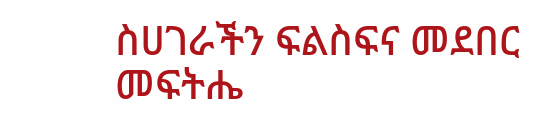ስሀገራችን ፍልስፍና መደበር መፍትሔ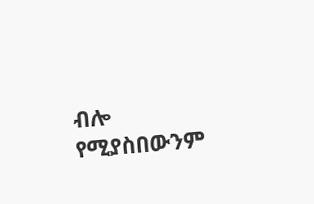ብሎ የሚያስበውንም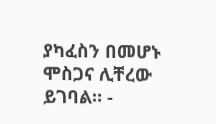ያካፈስን በመሆኑ ሞስጋና ሊቸረው ይገባል። -